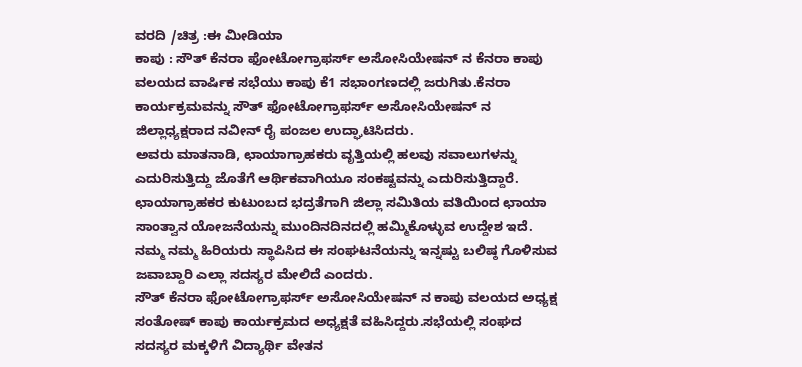ವರದಿ /ಚಿತ್ರ :ಈ ಮೀಡಿಯಾ
ಕಾಪು : ಸೌತ್ ಕೆನರಾ ಫೋಟೋಗ್ರಾಫರ್ಸ್ ಅಸೋಸಿಯೇಷನ್ ನ ಕೆನರಾ ಕಾಪು ವಲಯದ ವಾರ್ಷಿಕ ಸಭೆಯು ಕಾಪು ಕೆ1 ಸಭಾಂಗಣದಲ್ಲಿ ಜರುಗಿತು.ಕೆನರಾ ಕಾರ್ಯಕ್ರಮವನ್ನು ಸೌತ್ ಫೋಟೋಗ್ರಾಫರ್ಸ್ ಅಸೋಸಿಯೇಷನ್ ನ ಜಿಲ್ಲಾಧ್ಯಕ್ಷರಾದ ನವೀನ್ ರೈ ಪಂಜಲ ಉದ್ಘಾಟಿಸಿದರು.
ಅವರು ಮಾತನಾಡಿ, ಛಾಯಾಗ್ರಾಹಕರು ವೃತ್ತಿಯಲ್ಲಿ ಹಲವು ಸವಾಲುಗಳನ್ನು ಎದುರಿಸುತ್ತಿದ್ದು ಜೊತೆಗೆ ಆರ್ಥಿಕವಾಗಿಯೂ ಸಂಕಷ್ಟವನ್ನು ಎದುರಿಸುತ್ತಿದ್ದಾರೆ. ಛಾಯಾಗ್ರಾಹಕರ ಕುಟುಂಬದ ಭದ್ರತೆಗಾಗಿ ಜಿಲ್ಲಾ ಸಮಿತಿಯ ವತಿಯಿಂದ ಛಾಯಾ ಸಾಂತ್ವಾನ ಯೋಜನೆಯನ್ನು ಮುಂದಿನದಿನದಲ್ಲಿ ಹಮ್ಮಿಕೊಳ್ಳುವ ಉದ್ದೇಶ ಇದೆ. ನಮ್ಮ ನಮ್ಮ ಹಿರಿಯರು ಸ್ಥಾಪಿಸಿದ ಈ ಸಂಘಟನೆಯನ್ನು ಇನ್ನಷ್ಟು ಬಲಿಷ್ಠ ಗೊಳಿಸುವ ಜವಾಬ್ದಾರಿ ಎಲ್ಲಾ ಸದಸ್ಯರ ಮೇಲಿದೆ ಎಂದರು.
ಸೌತ್ ಕೆನರಾ ಫೋಟೋಗ್ರಾಫರ್ಸ್ ಅಸೋಸಿಯೇಷನ್ ನ ಕಾಪು ವಲಯದ ಅಧ್ಯಕ್ಷ ಸಂತೋಷ್ ಕಾಪು ಕಾರ್ಯಕ್ರಮದ ಅಧ್ಯಕ್ಷತೆ ವಹಿಸಿದ್ದರು.ಸಭೆಯಲ್ಲಿ ಸಂಘದ ಸದಸ್ಯರ ಮಕ್ಕಳಿಗೆ ವಿದ್ಯಾರ್ಥಿ ವೇತನ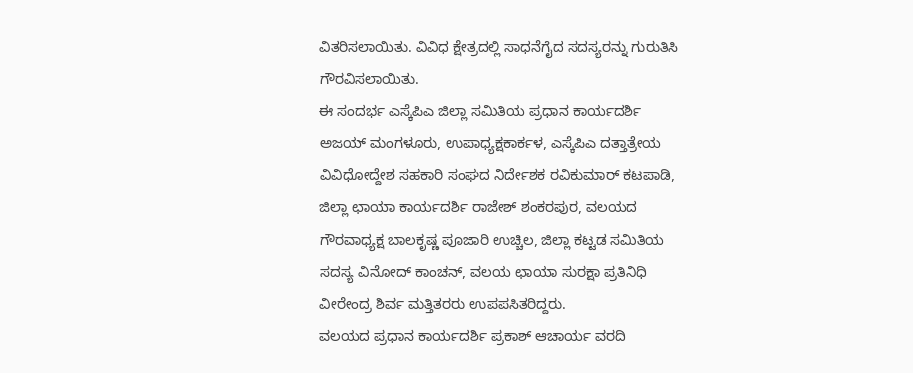ವಿತರಿಸಲಾಯಿತು. ವಿವಿಧ ಕ್ಷೇತ್ರದಲ್ಲಿ ಸಾಧನೆಗೈದ ಸದಸ್ಯರನ್ನು ಗುರುತಿಸಿ ಗೌರವಿಸಲಾಯಿತು.
ಈ ಸಂದರ್ಭ ಎಸ್ಕೆಪಿಎ ಜಿಲ್ಲಾ ಸಮಿತಿಯ ಪ್ರಧಾನ ಕಾರ್ಯದರ್ಶಿ ಅಜಯ್ ಮಂಗಳೂರು, ಉಪಾಧ್ಯಕ್ಷಕಾರ್ಕಳ, ಎಸ್ಕೆಪಿಎ ದತ್ತಾತ್ರೇಯ ವಿವಿಧೋದ್ದೇಶ ಸಹಕಾರಿ ಸಂಘದ ನಿರ್ದೇಶಕ ರವಿಕುಮಾರ್ ಕಟಪಾಡಿ, ಜಿಲ್ಲಾ ಛಾಯಾ ಕಾರ್ಯದರ್ಶಿ ರಾಜೇಶ್ ಶಂಕರಪುರ, ವಲಯದ ಗೌರವಾಧ್ಯಕ್ಷ ಬಾಲಕೃಷ್ಣ ಪೂಜಾರಿ ಉಚ್ಚಿಲ, ಜಿಲ್ಲಾ ಕಟ್ಟಡ ಸಮಿತಿಯ ಸದಸ್ಯ ವಿನೋದ್ ಕಾಂಚನ್, ವಲಯ ಛಾಯಾ ಸುರಕ್ಷಾ ಪ್ರತಿನಿಧಿ ವೀರೇಂದ್ರ ಶಿರ್ವ ಮತ್ತಿತರರು ಉಪಪಸಿತರಿದ್ದರು.
ವಲಯದ ಪ್ರಧಾನ ಕಾರ್ಯದರ್ಶಿ ಪ್ರಕಾಶ್ ಆಚಾರ್ಯ ವರದಿ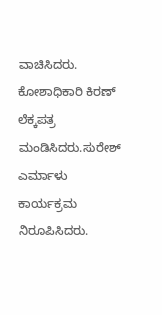ವಾಚಿಸಿದರು. ಕೋಶಾಧಿಕಾರಿ ಕಿರಣ್ ಲೆಕ್ಕಪತ್ರ ಮಂಡಿಸಿದರು.ಸುರೇಶ್ ಎರ್ಮಾಳು ಕಾರ್ಯಕ್ರಮ ನಿರೂಪಿಸಿದರು.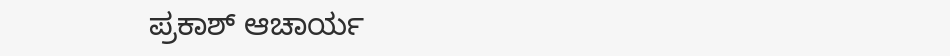ಪ್ರಕಾಶ್ ಆಚಾರ್ಯ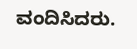ವಂದಿಸಿದರು.